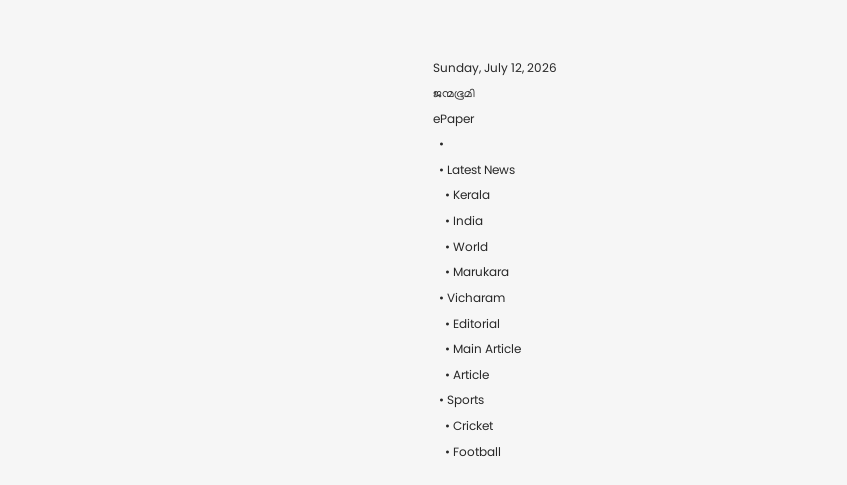Sunday, July 12, 2026
ജന്മഭൂമി
ePaper
  •
  • Latest News
    • Kerala
    • India
    • World
    • Marukara
  • Vicharam
    • Editorial
    • Main Article
    • Article
  • Sports
    • Cricket
    • Football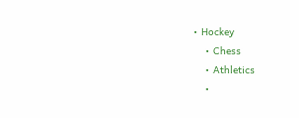• Hockey
    • Chess
    • Athletics
    •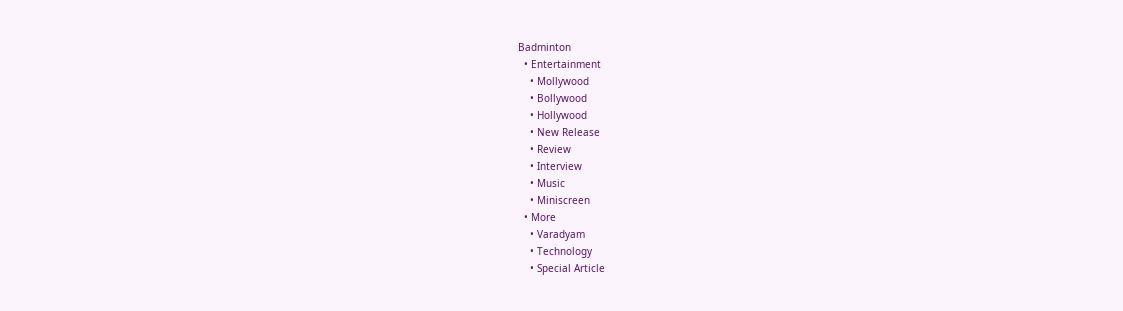Badminton
  • Entertainment
    • Mollywood
    • Bollywood
    • Hollywood
    • New Release
    • Review
    • Interview
    • Music
    • Miniscreen
  • More
    • Varadyam
    • Technology
    • Special Article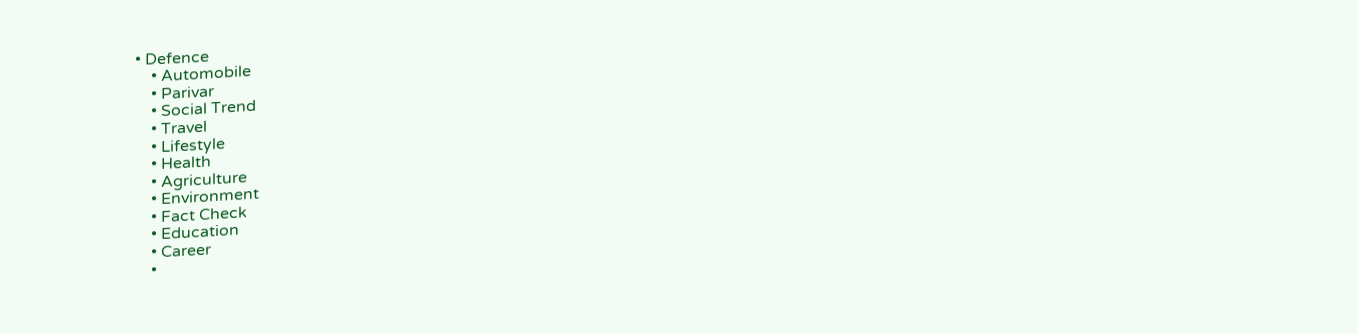• Defence
    • Automobile
    • Parivar
    • Social Trend
    • Travel
    • Lifestyle
    • Health
    • Agriculture
    • Environment
    • Fact Check
    • Education
    • Career
    •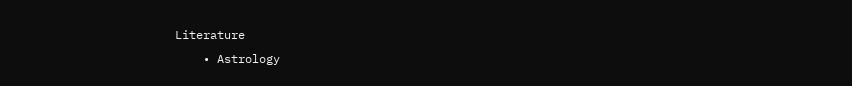Literature
    • Astrology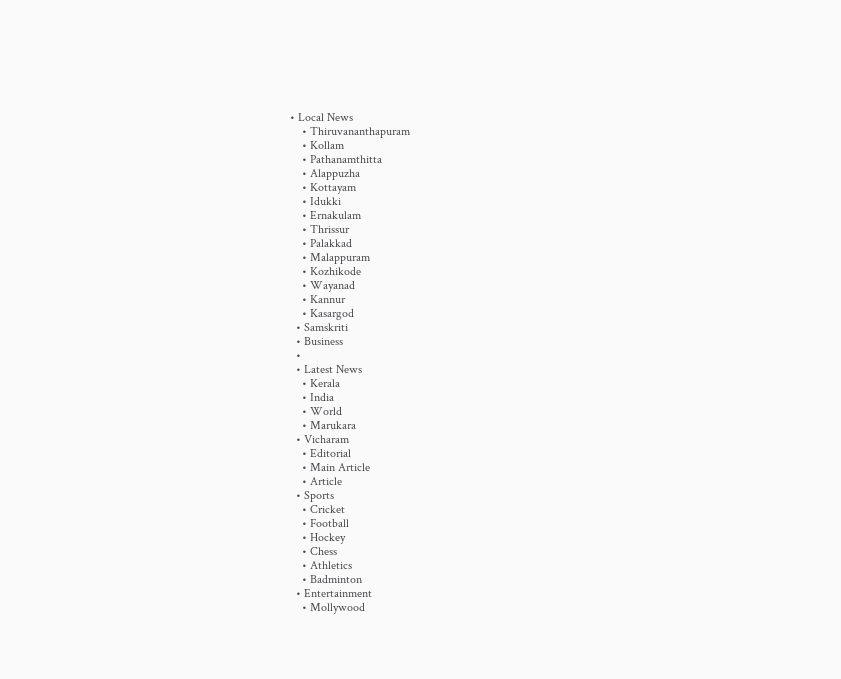• Local News
    • Thiruvananthapuram
    • Kollam
    • Pathanamthitta
    • Alappuzha
    • Kottayam
    • Idukki
    • Ernakulam
    • Thrissur
    • Palakkad
    • Malappuram
    • Kozhikode
    • Wayanad
    • Kannur
    • Kasargod
  • Samskriti
  • Business
  •
  • Latest News
    • Kerala
    • India
    • World
    • Marukara
  • Vicharam
    • Editorial
    • Main Article
    • Article
  • Sports
    • Cricket
    • Football
    • Hockey
    • Chess
    • Athletics
    • Badminton
  • Entertainment
    • Mollywood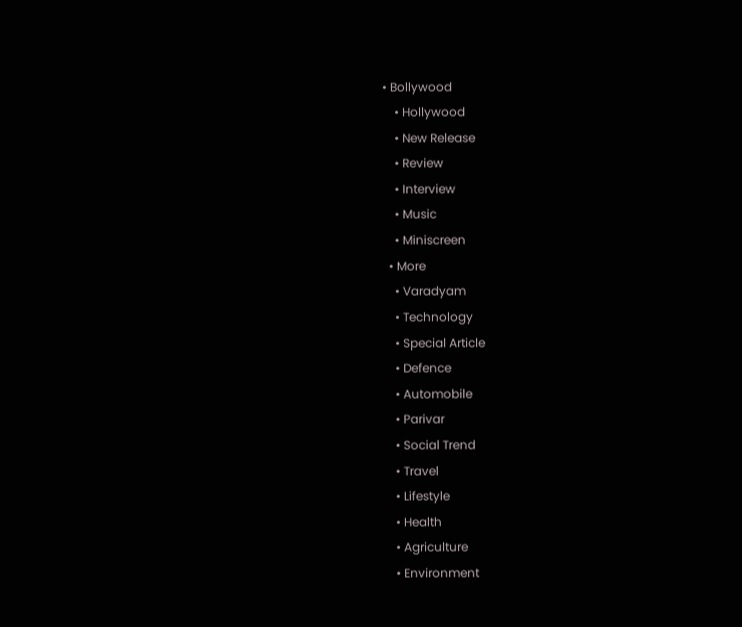• Bollywood
    • Hollywood
    • New Release
    • Review
    • Interview
    • Music
    • Miniscreen
  • More
    • Varadyam
    • Technology
    • Special Article
    • Defence
    • Automobile
    • Parivar
    • Social Trend
    • Travel
    • Lifestyle
    • Health
    • Agriculture
    • Environment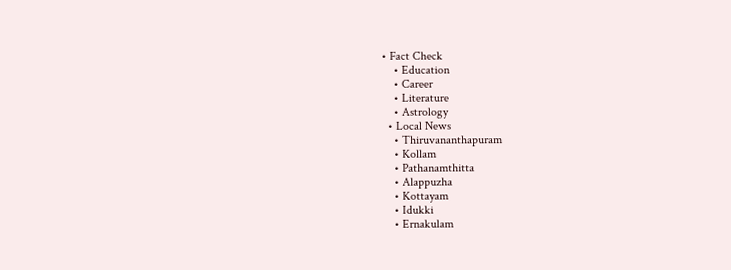• Fact Check
    • Education
    • Career
    • Literature
    • Astrology
  • Local News
    • Thiruvananthapuram
    • Kollam
    • Pathanamthitta
    • Alappuzha
    • Kottayam
    • Idukki
    • Ernakulam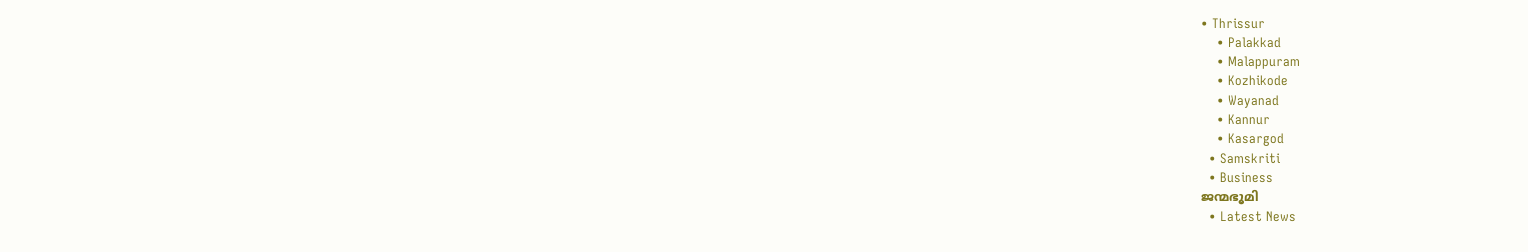• Thrissur
    • Palakkad
    • Malappuram
    • Kozhikode
    • Wayanad
    • Kannur
    • Kasargod
  • Samskriti
  • Business
ജന്മഭൂമി
  • Latest News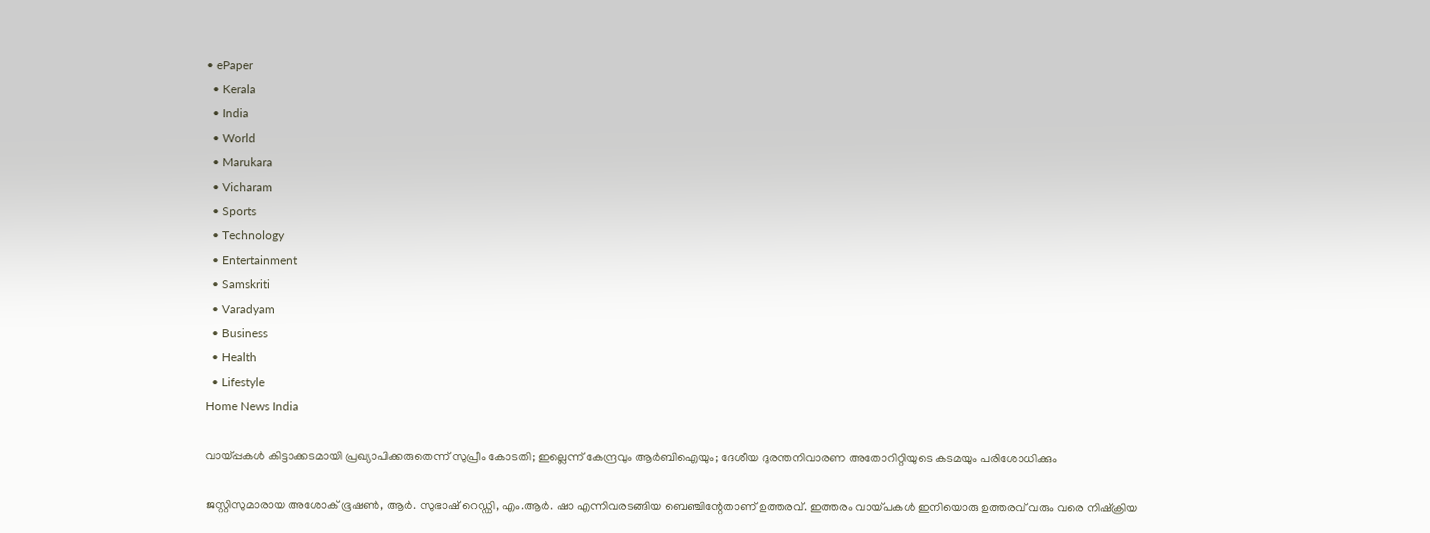• ePaper
  • Kerala
  • India
  • World
  • Marukara
  • Vicharam
  • Sports
  • Technology
  • Entertainment
  • Samskriti
  • Varadyam
  • Business
  • Health
  • Lifestyle
Home News India

വായ്‌പ്പകള്‍ കിട്ടാക്കടമായി പ്രഖ്യാപിക്കരുതെന്ന് സുപ്രീം കോടതി; ഇല്ലെന്ന് കേന്ദ്രവും ആര്‍ബിഐയും; ദേശീയ ദുരന്തനിവാരണ അതോറിറ്റിയുടെ കടമയും പരിശോധിക്കും

ജസ്റ്റിസുമാരായ അശോക് ഭൂഷണ്‍, ആര്‍. സുഭാഷ് റെഡ്ഡി, എം.ആര്‍. ഷാ എന്നിവരടങ്ങിയ ബെഞ്ചിന്റേതാണ് ഉത്തരവ്. ഇത്തരം വായ്‌പകള്‍ ഇനിയൊരു ഉത്തരവ് വരും വരെ നിഷ്‌ക്രിയ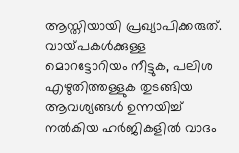ആസ്തിയായി പ്രഖ്യാപിക്കരുത്. വായ്‌പകള്‍ക്കുള്ള മൊറട്ടോറിയം നീട്ടുക, പലിശ എഴുതിത്തള്ളുക തുടങ്ങിയ ആവശ്യങ്ങള്‍ ഉന്നയിച്ച് നല്‍കിയ ഹര്‍ജികളില്‍ വാദം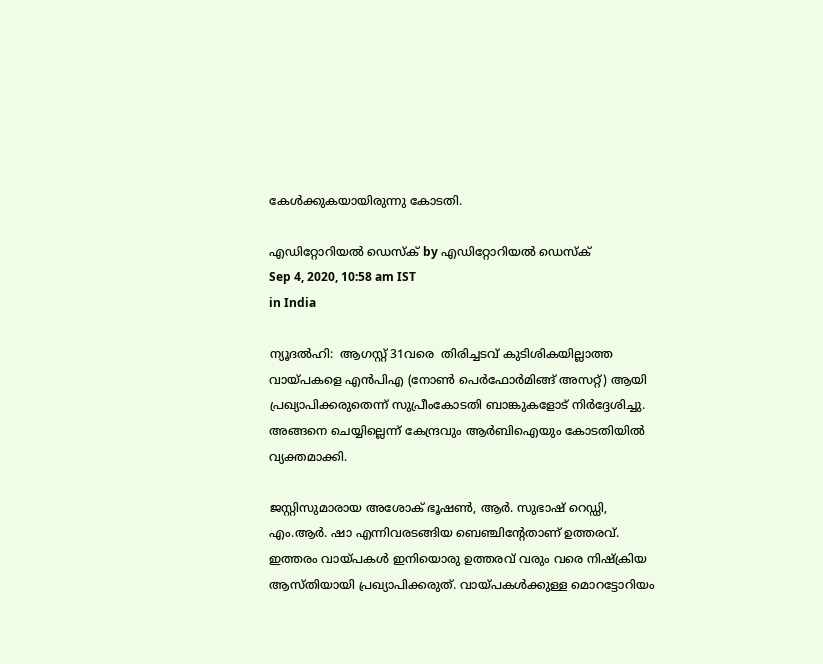കേള്‍ക്കുകയായിരുന്നു കോടതി.

എഡിറ്റോറിയൽ ഡെസ്ക് by എഡിറ്റോറിയൽ ഡെസ്ക്
Sep 4, 2020, 10:58 am IST
in India

ന്യൂദല്‍ഹി:  ആഗസ്റ്റ് 31വരെ  തിരിച്ചടവ് കുടിശികയില്ലാത്ത വായ്‌പകളെ എന്‍പിഎ (നോണ്‍ പെര്‍ഫോര്‍മിങ്ങ് അസറ്റ്) ആയി പ്രഖ്യാപിക്കരുതെന്ന് സുപ്രീംകോടതി ബാങ്കുകളോട് നിര്‍ദ്ദേശിച്ചു. അങ്ങനെ ചെയ്യില്ലെന്ന് കേന്ദ്രവും ആര്‍ബിഐയും കോടതിയില്‍ വ്യക്തമാക്കി.

ജസ്റ്റിസുമാരായ അശോക് ഭൂഷണ്‍, ആര്‍. സുഭാഷ് റെഡ്ഡി, എം.ആര്‍. ഷാ എന്നിവരടങ്ങിയ ബെഞ്ചിന്റേതാണ് ഉത്തരവ്. ഇത്തരം വായ്‌പകള്‍ ഇനിയൊരു ഉത്തരവ് വരും വരെ നിഷ്‌ക്രിയ ആസ്തിയായി പ്രഖ്യാപിക്കരുത്. വായ്‌പകള്‍ക്കുള്ള മൊറട്ടോറിയം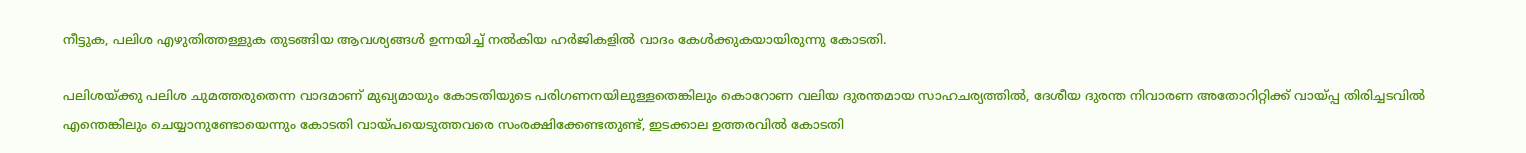നീട്ടുക, പലിശ എഴുതിത്തള്ളുക തുടങ്ങിയ ആവശ്യങ്ങള്‍ ഉന്നയിച്ച് നല്‍കിയ ഹര്‍ജികളില്‍ വാദം കേള്‍ക്കുകയായിരുന്നു കോടതി.

പലിശയ്‌ക്കു പലിശ ചുമത്തരുതെന്ന വാദമാണ് മുഖ്യമായും കോടതിയുടെ പരിഗണനയിലുള്ളതെങ്കിലും കൊറോണ വലിയ ദുരന്തമായ സാഹചര്യത്തില്‍, ദേശീയ ദുരന്ത നിവാരണ അതോറിറ്റിക്ക് വായ്‌പ്പ തിരിച്ചടവില്‍ എന്തെങ്കിലും ചെയ്യാനുണ്ടോയെന്നും കോടതി വായ്‌പയെടുത്തവരെ സംരക്ഷിക്കേണ്ടതുണ്ട്, ഇടക്കാല ഉത്തരവില്‍ കോടതി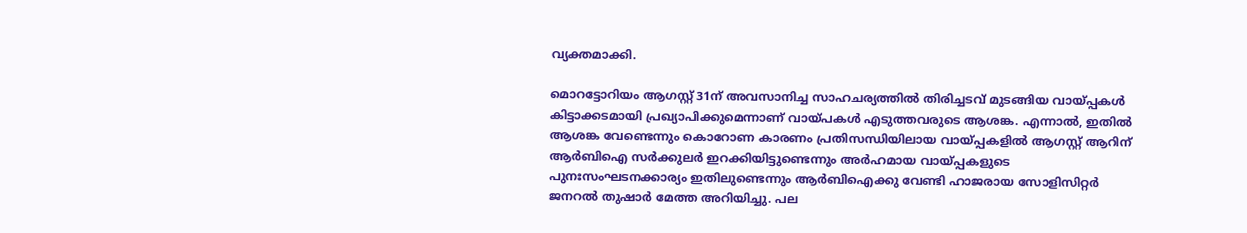വ്യക്തമാക്കി.

മൊറട്ടോറിയം ആഗസ്റ്റ് 31ന് അവസാനിച്ച സാഹചര്യത്തില്‍ തിരിച്ചടവ് മുടങ്ങിയ വായ്‌പ്പകള്‍ കിട്ടാക്കടമായി പ്രഖ്യാപിക്കുമെന്നാണ് വായ്‌പകള്‍ എടുത്തവരുടെ ആശങ്ക. എന്നാല്‍, ഇതില്‍ ആശങ്ക വേണ്ടെന്നും കൊറോണ കാരണം പ്രതിസന്ധിയിലായ വായ്‌പ്പകളില്‍ ആഗസ്റ്റ് ആറിന് ആര്‍ബിഐ സര്‍ക്കുലര്‍ ഇറക്കിയിട്ടുണ്ടെന്നും അര്‍ഹമായ വായ്‌പ്പകളുടെ പുനഃസംഘടനക്കാര്യം ഇതിലുണ്ടെന്നും ആര്‍ബിഐക്കു വേണ്ടി ഹാജരായ സോളിസിറ്റര്‍ ജനറല്‍ തുഷാര്‍ മേത്ത അറിയിച്ചു. പല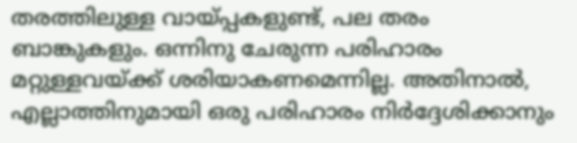തരത്തിലുള്ള വായ്‌പ്പകളുണ്ട്, പല തരം ബാങ്കുകളും. ഒന്നിനു ചേരുന്ന പരിഹാരം മറ്റുള്ളവയ്‌ക്ക് ശരിയാകണമെന്നില്ല. അതിനാല്‍, എല്ലാത്തിനുമായി ഒരു പരിഹാരം നിര്‍ദ്ദേശിക്കാനും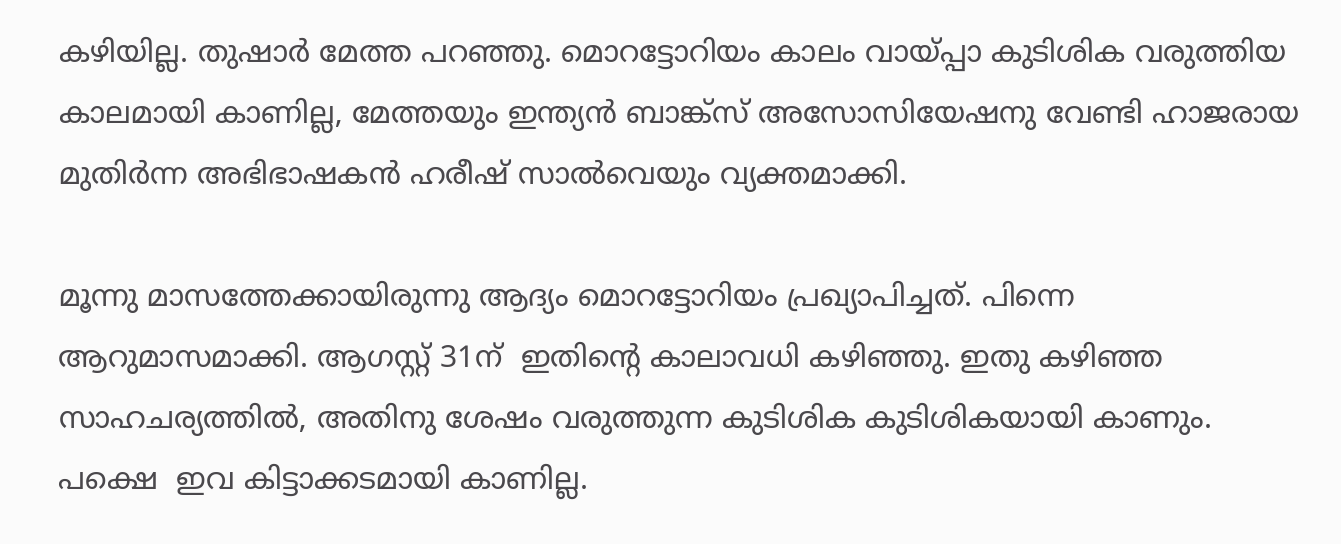കഴിയില്ല. തുഷാര്‍ മേത്ത പറഞ്ഞു. മൊറട്ടോറിയം കാലം വായ്‌പ്പാ കുടിശിക വരുത്തിയ കാലമായി കാണില്ല, മേത്തയും ഇന്ത്യന്‍ ബാങ്ക്‌സ് അസോസിയേഷനു വേണ്ടി ഹാജരായ മുതിര്‍ന്ന അഭിഭാഷകന്‍ ഹരീഷ് സാല്‍വെയും വ്യക്തമാക്കി.

മൂന്നു മാസത്തേക്കായിരുന്നു ആദ്യം മൊറട്ടോറിയം പ്രഖ്യാപിച്ചത്. പിന്നെ ആറുമാസമാക്കി. ആഗസ്റ്റ് 31ന്  ഇതിന്റെ കാലാവധി കഴിഞ്ഞു. ഇതു കഴിഞ്ഞ സാഹചര്യത്തില്‍, അതിനു ശേഷം വരുത്തുന്ന കുടിശിക കുടിശികയായി കാണും. പക്ഷെ  ഇവ കിട്ടാക്കടമായി കാണില്ല.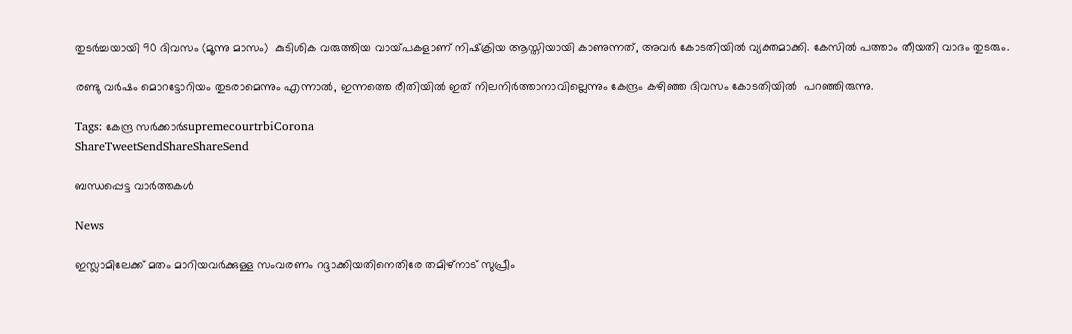തുടര്‍ച്ചയായി 90 ദിവസം (മൂന്നു മാസം)  കുടിശിക വരുത്തിയ വായ്‌പകളാണ് നിഷ്‌ക്രിയ ആസ്തിയായി കാണുന്നത്, അവര്‍ കോടതിയില്‍ വ്യക്തമാക്കി. കേസില്‍ പത്താം തീയതി വാദം തുടരും.

രണ്ടു വര്‍ഷം മൊറട്ടോറിയം തുടരാമെന്നും എന്നാല്‍, ഇന്നത്തെ രീതിയില്‍ ഇത് നിലനിര്‍ത്താനാവില്ലെന്നും കേന്ദ്രം കഴിഞ്ഞ ദിവസം കോടതിയില്‍  പറഞ്ഞിരുന്നു.

Tags: കേന്ദ്ര സര്‍ക്കാര്‍supremecourtrbiCorona
ShareTweetSendShareShareSend

ബന്ധപ്പെട്ട വാര്‍ത്തകള്‍

News

ഇസ്ലാമിലേക്ക് മതം മാറിയവർക്കുള്ള സംവരണം റദ്ദാക്കിയതിനെതിരേ തമിഴ്‌നാട് സുപ്രീം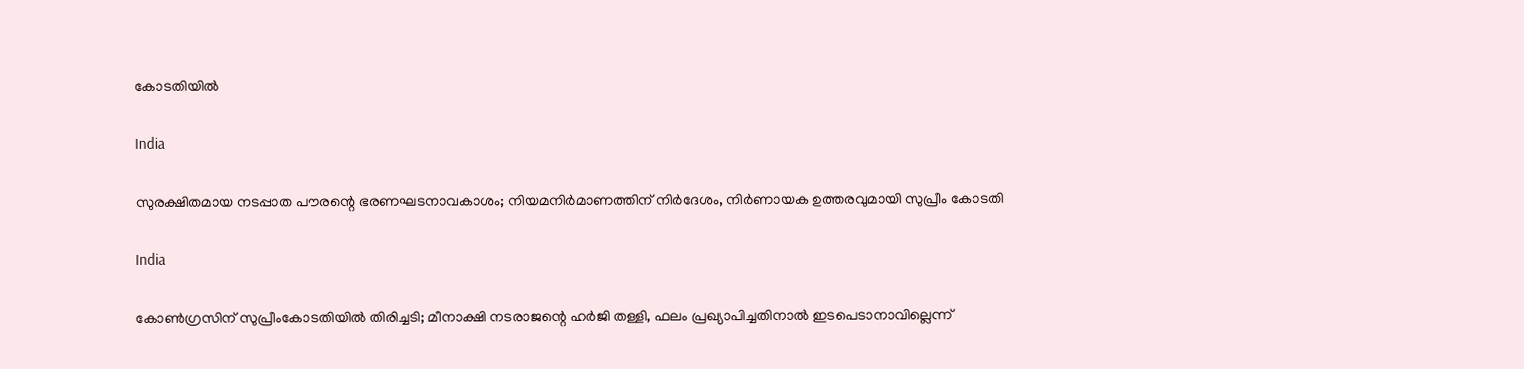കോടതിയിൽ

India

സുരക്ഷിതമായ നടപ്പാത പൗരന്റെ ഭരണഘടനാവകാശം; നിയമനിർമാണത്തിന് നിർദേശം, നിർണായക ഉത്തരവുമായി സുപ്രീം കോടതി

India

കോൺഗ്രസിന് സുപ്രീംകോടതിയിൽ തിരിച്ചടി; മീനാക്ഷി നടരാജന്റെ ഹർജി തള്ളി, ഫലം പ്രഖ്യാപിച്ചതിനാൽ ഇടപെടാനാവില്ലെന്ന്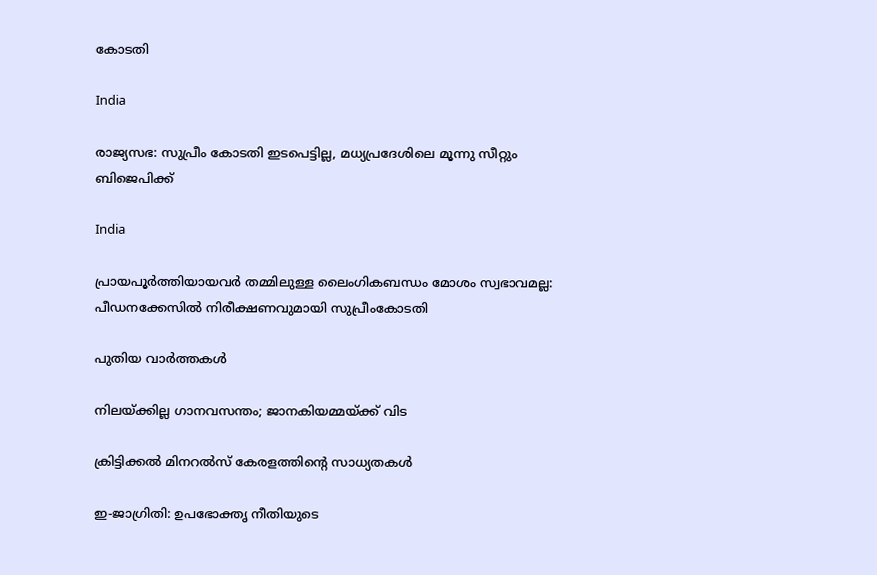കോടതി

India

രാജ്യസഭ: സുപ്രീം കോടതി ഇടപെട്ടില്ല, മധ്യപ്രദേശിലെ മൂന്നു സീറ്റും ബിജെപിക്ക്

India

പ്രായപൂർത്തിയായവർ തമ്മിലുള്ള ലൈംഗികബന്ധം മോശം സ്വഭാവമല്ല: പീഡനക്കേസിൽ നിരീക്ഷണവുമായി സുപ്രീംകോടതി

പുതിയ വാര്‍ത്തകള്‍

നിലയ്‌ക്കില്ല ഗാനവസന്തം; ജാനകിയമ്മയ്‌ക്ക് വിട

ക്രിട്ടിക്കല്‍ മിനറല്‍സ് കേരളത്തിന്റെ സാധ്യതകള്‍

ഇ-ജാഗ്രിതി: ഉപഭോക്തൃ നീതിയുടെ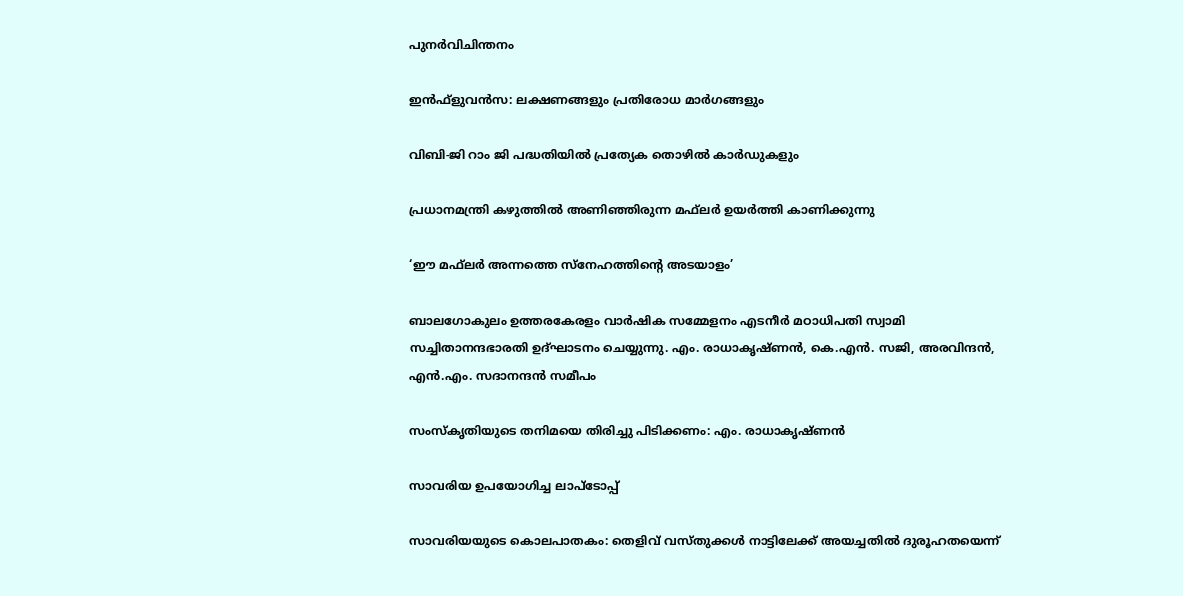പുനര്‍വിചിന്തനം

ഇന്‍ഫ്‌ളുവന്‍സ: ലക്ഷണങ്ങളും പ്രതിരോധ മാര്‍ഗങ്ങളും

വിബി-ജി റാം ജി പദ്ധതിയില്‍ പ്രത്യേക തൊഴില്‍ കാര്‍ഡുകളും

പ്രധാനമന്ത്രി കഴുത്തില്‍ അണിഞ്ഞിരുന്ന മഫ്‌ലര്‍ ഉയര്‍ത്തി കാണിക്കുന്നു

‘ഈ മഫ്‌ലര്‍ അന്നത്തെ സ്‌നേഹത്തിന്റെ അടയാളം’

ബാലഗോകുലം ഉത്തരകേരളം വാര്‍ഷിക സമ്മേളനം എടനീര്‍ മഠാധിപതി സ്വാമി സച്ചിതാനന്ദഭാരതി ഉദ്ഘാടനം ചെയ്യുന്നു. എം. രാധാകൃഷ്ണന്‍, കെ.എന്‍. സജി, അരവിന്ദന്‍, എന്‍.എം. സദാനന്ദന്‍ സമീപം

സംസ്‌കൃതിയുടെ തനിമയെ തിരിച്ചു പിടിക്കണം: എം. രാധാകൃഷ്ണന്‍

സാവരിയ ഉപയോഗിച്ച ലാപ്ടോപ്പ്

സാവരിയയുടെ കൊലപാതകം: തെളിവ് വസ്തുക്കള്‍ നാട്ടിലേക്ക് അയച്ചതില്‍ ദുരൂഹതയെന്ന്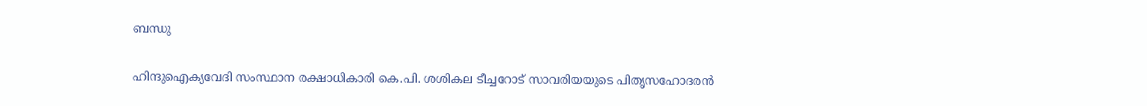ബന്ധു

ഹിന്ദുഐക്യവേദി സംസ്ഥാന രക്ഷാധികാരി കെ.പി. ശശികല ടീച്ചറോട് സാവരിയയുടെ പിതൃസഹോദരന്‍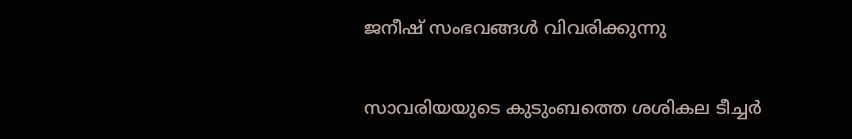ജനീഷ് സംഭവങ്ങള്‍ വിവരിക്കുന്നു

സാവരിയയുടെ കുടുംബത്തെ ശശികല ടീച്ചര്‍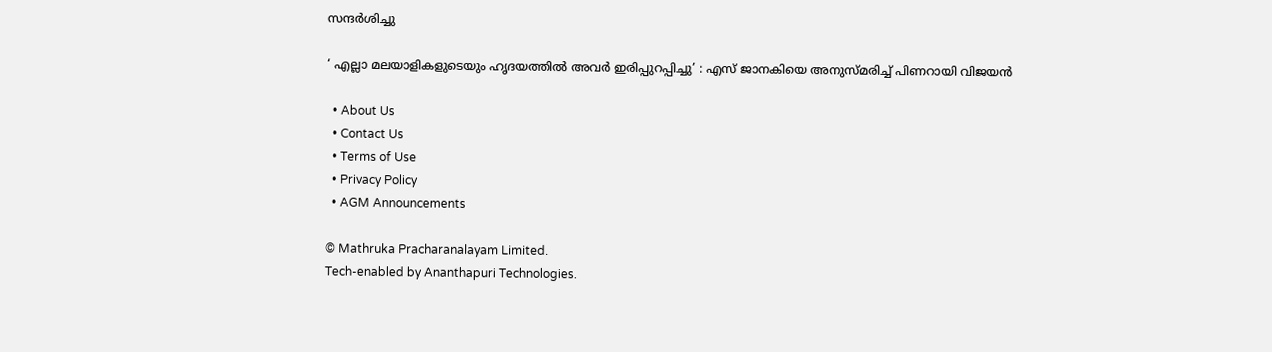സന്ദര്‍ശിച്ചു

‘ എല്ലാ മലയാളികളുടെയും ഹൃദയത്തില്‍ അവര്‍ ഇരിപ്പുറപ്പിച്ചു’ : എസ് ജാനകിയെ അനുസ്മരിച്ച് പിണറായി വിജയൻ

  • About Us
  • Contact Us
  • Terms of Use
  • Privacy Policy
  • AGM Announcements

© Mathruka Pracharanalayam Limited.
Tech-enabled by Ananthapuri Technologies.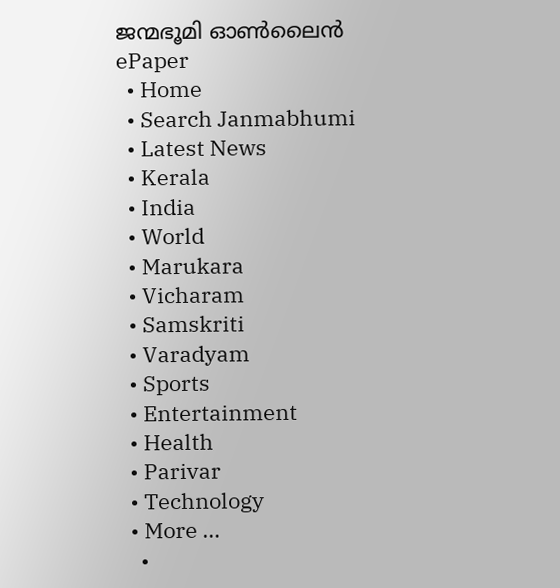ജന്മഭൂമി ഓണ്‍ലൈന്‍
ePaper
  • Home
  • Search Janmabhumi
  • Latest News
  • Kerala
  • India
  • World
  • Marukara
  • Vicharam
  • Samskriti
  • Varadyam
  • Sports
  • Entertainment
  • Health
  • Parivar
  • Technology
  • More …
    •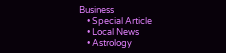Business
    • Special Article
    • Local News
    • Astrology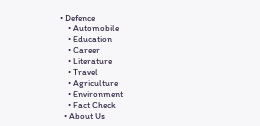• Defence
    • Automobile
    • Education
    • Career
    • Literature
    • Travel
    • Agriculture
    • Environment
    • Fact Check
  • About Us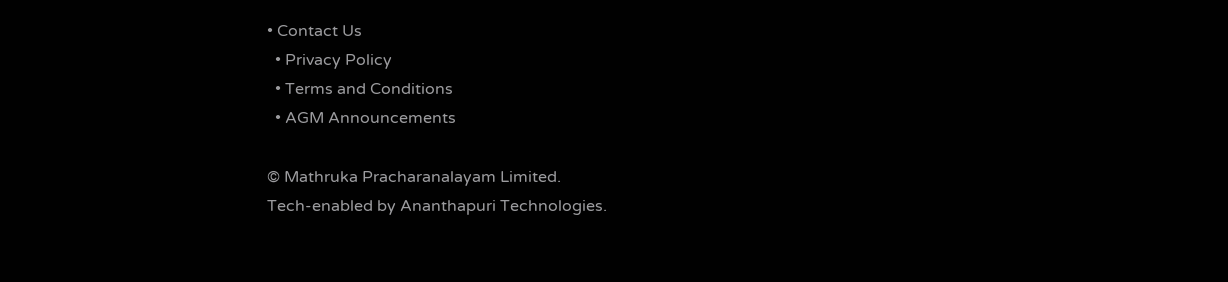• Contact Us
  • Privacy Policy
  • Terms and Conditions
  • AGM Announcements

© Mathruka Pracharanalayam Limited.
Tech-enabled by Ananthapuri Technologies.